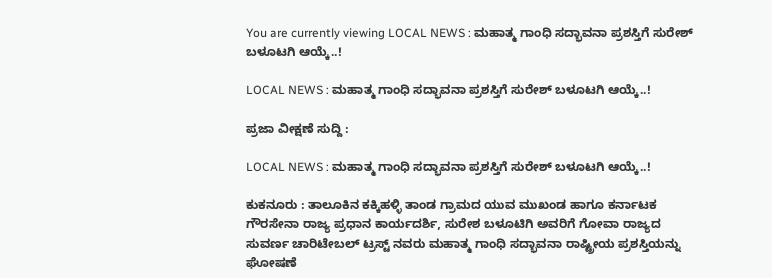You are currently viewing LOCAL NEWS : ಮಹಾತ್ಮ ಗಾಂಧಿ ಸದ್ಭಾವನಾ ಪ್ರಶಸ್ತಿಗೆ ಸುರೇಶ್ ಬಳೂಟಗಿ ಆಯ್ಕೆ..!

LOCAL NEWS : ಮಹಾತ್ಮ ಗಾಂಧಿ ಸದ್ಭಾವನಾ ಪ್ರಶಸ್ತಿಗೆ ಸುರೇಶ್ ಬಳೂಟಗಿ ಆಯ್ಕೆ..!

ಪ್ರಜಾ ವೀಕ್ಷಣೆ ಸುದ್ದಿ :

LOCAL NEWS : ಮಹಾತ್ಮ ಗಾಂಧಿ ಸದ್ಭಾವನಾ ಪ್ರಶಸ್ತಿಗೆ ಸುರೇಶ್ ಬಳೂಟಗಿ ಆಯ್ಕೆ..!

ಕುಕನೂರು : ತಾಲೂಕಿನ ಕಕ್ಕಿಹಳ್ಳಿ ತಾಂಡ ಗ್ರಾಮದ ಯುವ ಮುಖಂಡ ಹಾಗೂ ಕರ್ನಾಟಕ ಗೌರಸೇನಾ ರಾಜ್ಯ ಪ್ರಧಾನ ಕಾರ್ಯದರ್ಶಿ, ಸುರೇಶ ಬಳೂಟಿಗಿ ಅವರಿಗೆ ಗೋವಾ ರಾಜ್ಯದ ಸುವರ್ಣ ಚಾರಿಟೇಬಲ್ ಟ್ರಸ್ಟ್ ನವರು ಮಹಾತ್ಮ ಗಾಂಧಿ ಸದ್ಭಾವನಾ ರಾಷ್ಟ್ರೀಯ ಪ್ರಶಸ್ತಿಯನ್ನು ಘೋಷಣೆ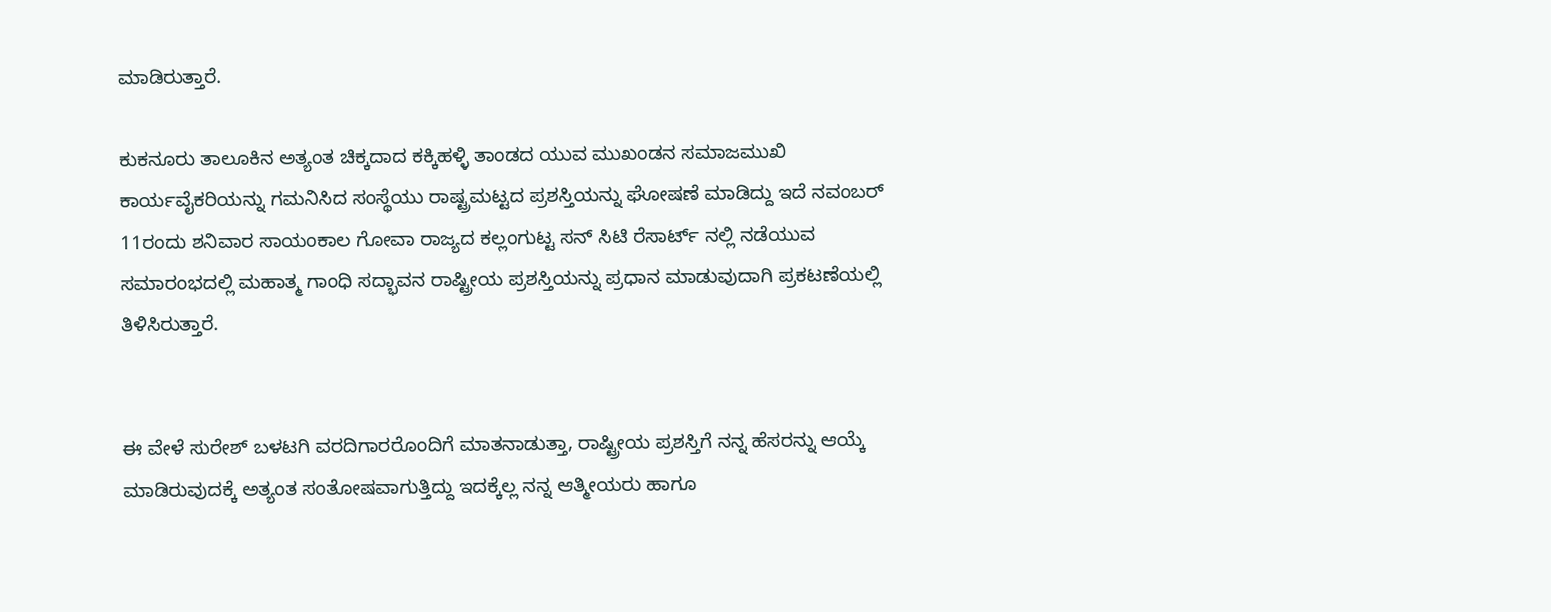ಮಾಡಿರುತ್ತಾರೆ.

ಕುಕನೂರು ತಾಲೂಕಿನ ಅತ್ಯಂತ ಚಿಕ್ಕದಾದ ಕಕ್ಕಿಹಳ್ಳಿ ತಾಂಡದ ಯುವ ಮುಖಂಡನ ಸಮಾಜಮುಖಿ ಕಾರ್ಯವೈಕರಿಯನ್ನು ಗಮನಿಸಿದ ಸಂಸ್ಥೆಯು ರಾಷ್ಟ್ರಮಟ್ಟದ ಪ್ರಶಸ್ತಿಯನ್ನು ಘೋಷಣೆ ಮಾಡಿದ್ದು ಇದೆ ನವಂಬರ್ 11ರಂದು ಶನಿವಾರ ಸಾಯಂಕಾಲ ಗೋವಾ ರಾಜ್ಯದ ಕಲ್ಲಂಗುಟ್ಟ ಸನ್ ಸಿಟಿ ರೆಸಾರ್ಟ್ ನಲ್ಲಿ ನಡೆಯುವ ಸಮಾರಂಭದಲ್ಲಿ ಮಹಾತ್ಮ ಗಾಂಧಿ ಸದ್ಭಾವನ ರಾಷ್ಟ್ರೀಯ ಪ್ರಶಸ್ತಿಯನ್ನು ಪ್ರಧಾನ ಮಾಡುವುದಾಗಿ ಪ್ರಕಟಣೆಯಲ್ಲಿ ತಿಳಿಸಿರುತ್ತಾರೆ.


ಈ ವೇಳೆ ಸುರೇಶ್ ಬಳಟಗಿ ವರದಿಗಾರರೊಂದಿಗೆ ಮಾತನಾಡುತ್ತಾ, ರಾಷ್ಟ್ರೀಯ ಪ್ರಶಸ್ತಿಗೆ ನನ್ನ ಹೆಸರನ್ನು ಆಯ್ಕೆ ಮಾಡಿರುವುದಕ್ಕೆ ಅತ್ಯಂತ ಸಂತೋಷವಾಗುತ್ತಿದ್ದು ಇದಕ್ಕೆಲ್ಲ ನನ್ನ ಆತ್ಮೀಯರು ಹಾಗೂ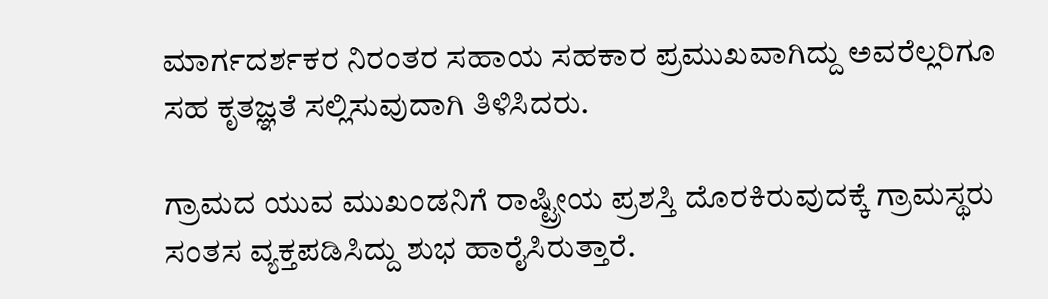ಮಾರ್ಗದರ್ಶಕರ ನಿರಂತರ ಸಹಾಯ ಸಹಕಾರ ಪ್ರಮುಖವಾಗಿದ್ದು ಅವರೆಲ್ಲರಿಗೂ ಸಹ ಕೃತಜ್ಞತೆ ಸಲ್ಲಿಸುವುದಾಗಿ ತಿಳಿಸಿದರು.

ಗ್ರಾಮದ ಯುವ ಮುಖಂಡನಿಗೆ ರಾಷ್ಟ್ರೀಯ ಪ್ರಶಸ್ತಿ ದೊರಕಿರುವುದಕ್ಕೆ ಗ್ರಾಮಸ್ಥರು ಸಂತಸ ವ್ಯಕ್ತಪಡಿಸಿದ್ದು ಶುಭ ಹಾರೈಸಿರುತ್ತಾರೆ.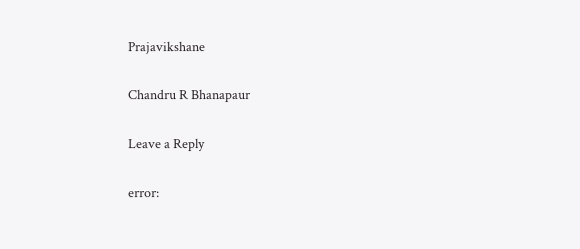Prajavikshane

Chandru R Bhanapaur

Leave a Reply

error: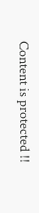Content is protected !!